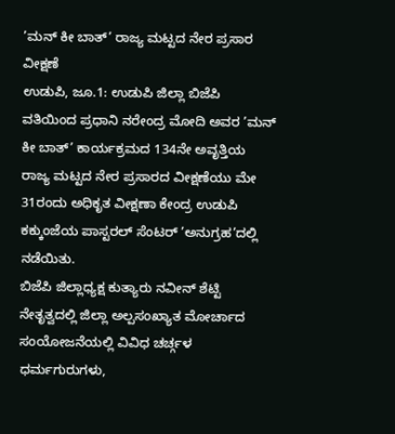’ಮನ್ ಕೀ ಬಾತ್’ ರಾಜ್ಯ ಮಟ್ಟದ ನೇರ ಪ್ರಸಾರ ವೀಕ್ಷಣೆ
ಉಡುಪಿ, ಜೂ.1: ಉಡುಪಿ ಜಿಲ್ಲಾ ಬಿಜೆಪಿ ವತಿಯಿಂದ ಪ್ರಧಾನಿ ನರೇಂದ್ರ ಮೋದಿ ಅವರ ’ಮನ್ ಕೀ ಬಾತ್’ ಕಾರ್ಯಕ್ರಮದ 134ನೇ ಅವೃತ್ತಿಯ ರಾಜ್ಯ ಮಟ್ಟದ ನೇರ ಪ್ರಸಾರದ ವೀಕ್ಷಣೆಯು ಮೇ 31ರಂದು ಅಧಿಕೃತ ವೀಕ್ಷಣಾ ಕೇಂದ್ರ ಉಡುಪಿ ಕಕ್ಕುಂಜೆಯ ಪಾಸ್ಟರಲ್ ಸೆಂಟರ್ ’ಅನುಗ್ರಹ’ದಲ್ಲಿ ನಡೆಯಿತು.
ಬಿಜೆಪಿ ಜಿಲ್ಲಾಧ್ಯಕ್ಷ ಕುತ್ಯಾರು ನವೀನ್ ಶೆಟ್ಟಿ ನೇತೃತ್ವದಲ್ಲಿ ಜಿಲ್ಲಾ ಅಲ್ಪಸಂಖ್ಯಾತ ಮೋರ್ಚಾದ ಸಂಯೋಜನೆಯಲ್ಲಿ ವಿವಿಧ ಚರ್ಚ್ಗಳ ಧರ್ಮಗುರುಗಳು,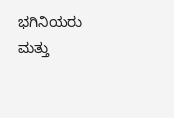ಭಗಿನಿಯರು ಮತ್ತು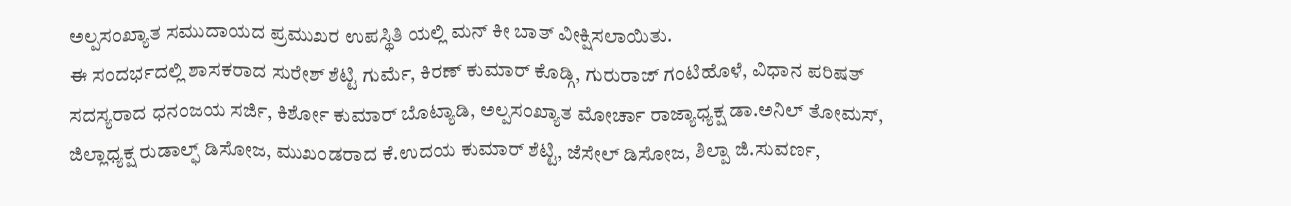ಅಲ್ಪಸಂಖ್ಯಾತ ಸಮುದಾಯದ ಪ್ರಮುಖರ ಉಪಸ್ಥಿತಿ ಯಲ್ಲಿ ಮನ್ ಕೀ ಬಾತ್ ವೀಕ್ಷಿಸಲಾಯಿತು.
ಈ ಸಂದರ್ಭದಲ್ಲಿ ಶಾಸಕರಾದ ಸುರೇಶ್ ಶೆಟ್ಟಿ ಗುರ್ಮೆ, ಕಿರಣ್ ಕುಮಾರ್ ಕೊಡ್ಗಿ, ಗುರುರಾಜ್ ಗಂಟಿಹೊಳೆ, ವಿಧಾನ ಪರಿಷತ್ ಸದಸ್ಯರಾದ ಧನಂಜಯ ಸರ್ಜಿ, ಕಿರ್ಶೋ ಕುಮಾರ್ ಬೊಟ್ಯಾಡಿ, ಅಲ್ಪಸಂಖ್ಯಾತ ಮೋರ್ಚಾ ರಾಜ್ಯಾಧ್ಯಕ್ಷ ಡಾ.ಅನಿಲ್ ತೋಮಸ್, ಜಿಲ್ಲಾಧ್ಯಕ್ಷ ರುಡಾಲ್ಫ್ ಡಿಸೋಜ, ಮುಖಂಡರಾದ ಕೆ.ಉದಯ ಕುಮಾರ್ ಶೆಟ್ಟಿ, ಜೆಸೇಲ್ ಡಿಸೋಜ, ಶಿಲ್ಪಾ ಜಿ.ಸುವರ್ಣ,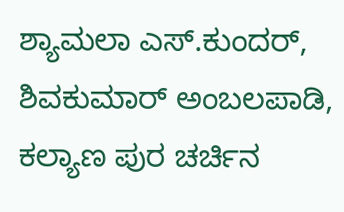ಶ್ಯಾಮಲಾ ಎಸ್.ಕುಂದರ್, ಶಿವಕುಮಾರ್ ಅಂಬಲಪಾಡಿ, ಕಲ್ಯಾಣ ಪುರ ಚರ್ಚಿನ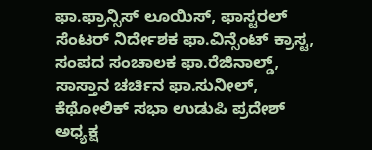ಫಾ.ಫ್ರಾನ್ಸಿಸ್ ಲೂಯಿಸ್, ಫಾಸ್ಟರಲ್ ಸೆಂಟರ್ ನಿರ್ದೇಶಕ ಫಾ.ವಿನ್ಸೆಂಟ್ ಕ್ರಾಸ್ಟ, ಸಂಪದ ಸಂಚಾಲಕ ಫಾ.ರೆಜಿನಾಲ್ಡ್, ಸಾಸ್ತಾನ ಚರ್ಚಿನ ಫಾ.ಸುನೀಲ್, ಕೆಥೋಲಿಕ್ ಸಭಾ ಉಡುಪಿ ಪ್ರದೇಶ್ ಅಧ್ಯಕ್ಷ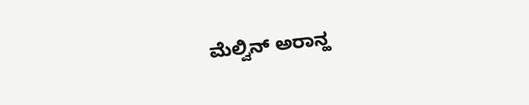ಮೆಲ್ವಿನ್ ಅರಾನ್ಹ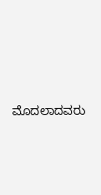ಮೊದಲಾದವರು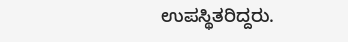ಉಪಸ್ಥಿತರಿದ್ದರು.